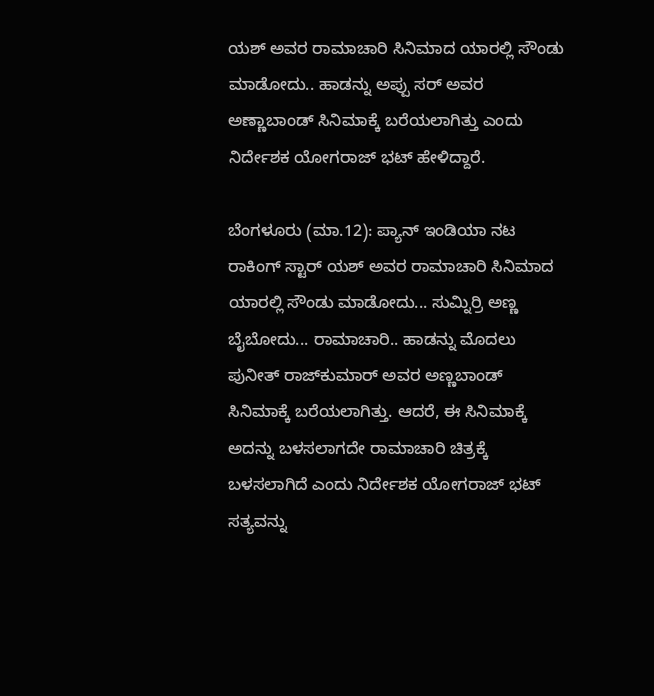ಯಶ್ ಅವರ ರಾಮಾಚಾರಿ ಸಿನಿಮಾದ ಯಾರಲ್ಲಿ ಸೌಂಡು ಮಾಡೋದು.. ಹಾಡನ್ನು ಅಪ್ಪು ಸರ್ ಅವರ ಅಣ್ಣಾಬಾಂಡ್ ಸಿನಿಮಾಕ್ಕೆ ಬರೆಯಲಾಗಿತ್ತು ಎಂದು ನಿರ್ದೇಶಕ ಯೋಗರಾಜ್ ಭಟ್ ಹೇಳಿದ್ದಾರೆ.

ಬೆಂಗಳೂರು (ಮಾ.12): ಪ್ಯಾನ್ ಇಂಡಿಯಾ ನಟ ರಾಕಿಂಗ್ ಸ್ಟಾರ್ ಯಶ್ ಅವರ ರಾಮಾಚಾರಿ ಸಿನಿಮಾದ ಯಾರಲ್ಲಿ ಸೌಂಡು ಮಾಡೋದು... ಸುಮ್ನಿರ್ರಿ ಅಣ್ಣ ಬೈಬೋದು... ರಾಮಾಚಾರಿ.. ಹಾಡನ್ನು ಮೊದಲು ಪುನೀತ್‌ ರಾಜ್‌ಕುಮಾರ್ ಅವರ ಅಣ್ಣಬಾಂಡ್ ಸಿನಿಮಾಕ್ಕೆ ಬರೆಯಲಾಗಿತ್ತು. ಆದರೆ, ಈ ಸಿನಿಮಾಕ್ಕೆ ಅದನ್ನು ಬಳಸಲಾಗದೇ ರಾಮಾಚಾರಿ ಚಿತ್ರಕ್ಕೆ ಬಳಸಲಾಗಿದೆ ಎಂದು ನಿರ್ದೇಶಕ ಯೋಗರಾಜ್ ಭಟ್ ಸತ್ಯವನ್ನು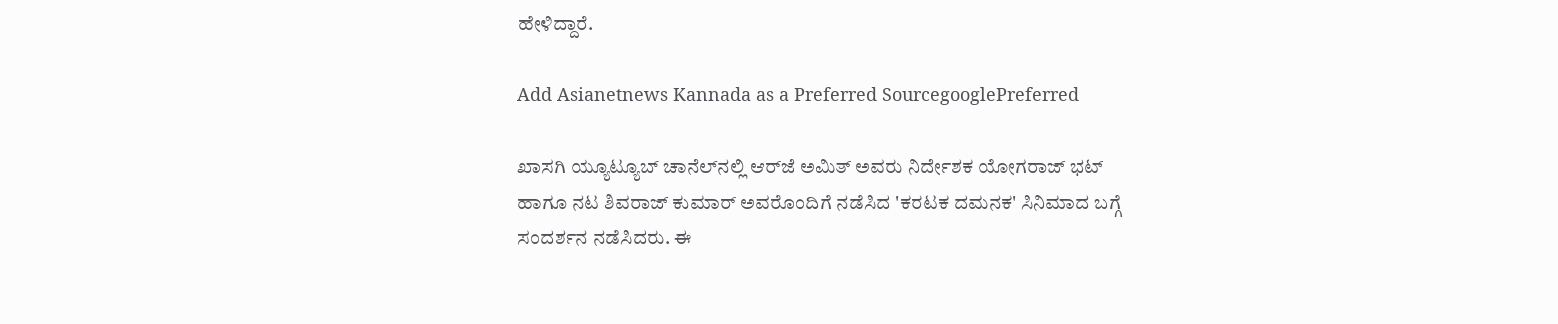ಹೇಳಿದ್ದಾರೆ.

Add Asianetnews Kannada as a Preferred SourcegooglePreferred

ಖಾಸಗಿ ಯ್ಯೂಟ್ಯೂಬ್ ಚಾನೆಲ್‌ನಲ್ಲಿ ಆರ್‌ಜೆ ಅಮಿತ್ ಅವರು ನಿರ್ದೇಶಕ ಯೋಗರಾಜ್ ಭಟ್ ಹಾಗೂ ನಟ ಶಿವರಾಜ್ ಕುಮಾರ್ ಅವರೊಂದಿಗೆ ನಡೆಸಿದ 'ಕರಟಕ ದಮನಕ' ಸಿನಿಮಾದ ಬಗ್ಗೆ ಸಂದರ್ಶನ ನಡೆಸಿದರು. ಈ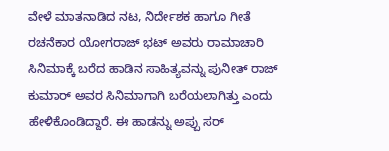ವೇಳೆ ಮಾತನಾಡಿದ ನಟ, ನಿರ್ದೇಶಕ ಹಾಗೂ ಗೀತೆ ರಚನೆಕಾರ ಯೋಗರಾಜ್ ಭಟ್ ಅವರು ರಾಮಾಚಾರಿ ಸಿನಿಮಾಕ್ಕೆ ಬರೆದ ಹಾಡಿನ ಸಾಹಿತ್ಯವನ್ನು ಪುನೀತ್ ರಾಜ್ ಕುಮಾರ್ ಅವರ ಸಿನಿಮಾಗಾಗಿ ಬರೆಯಲಾಗಿತ್ತು ಎಂದು ಹೇಳಿಕೊಂಡಿದ್ದಾರೆ. ಈ ಹಾಡನ್ನು ಅಪ್ಪು ಸರ್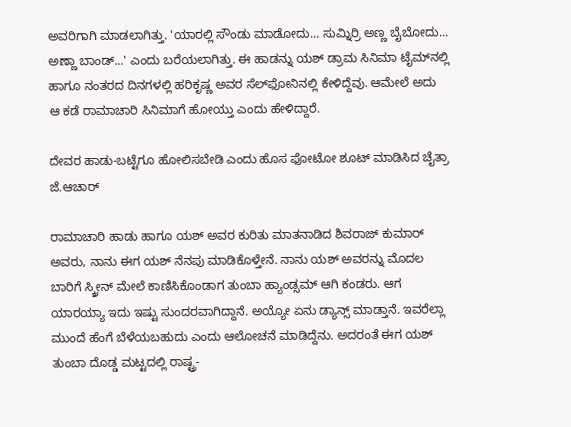ಅವರಿಗಾಗಿ ಮಾಡಲಾಗಿತ್ತು. 'ಯಾರಲ್ಲಿ ಸೌಂಡು ಮಾಡೋದು... ಸುಮ್ನಿರ್ರಿ ಅಣ್ಣ ಬೈಬೋದು... ಅಣ್ಣಾ ಬಾಂಡ್...' ಎಂದು ಬರೆಯಲಾಗಿತ್ತು. ಈ ಹಾಡನ್ನು ಯಶ್ ಡ್ರಾಮ ಸಿನಿಮಾ ಟೈಮ್‌ನಲ್ಲಿ ಹಾಗೂ ನಂತರದ ದಿನಗಳಲ್ಲಿ ಹರಿಕೃಷ್ಣ ಅವರ ಸೆಲ್‌ಫೋನಿನಲ್ಲಿ ಕೇಳಿದ್ದೆವು. ಆಮೇಲೆ ಅದು ಆ ಕಡೆ ರಾಮಾಚಾರಿ ಸಿನಿಮಾಗೆ ಹೋಯ್ತು ಎಂದು ಹೇಳಿದ್ದಾರೆ.

ದೇವರ ಹಾಡು-ಬಟ್ಟೆಗೂ ಹೋಲಿಸಬೇಡಿ ಎಂದು ಹೊಸ ಫೋಟೋ ಶೂಟ್ ಮಾಡಿಸಿದ ಚೈತ್ರಾ ಜೆ.ಆಚಾರ್

ರಾಮಾಚಾರಿ ಹಾಡು ಹಾಗೂ ಯಶ್‌ ಅವರ ಕುರಿತು ಮಾತನಾಡಿದ ಶಿವರಾಜ್ ಕುಮಾರ್ ಅವರು, ನಾನು ಈಗ ಯಶ್ ನೆನಪು ಮಾಡಿಕೊಳ್ತೇನೆ. ನಾನು ಯಶ್ ಅವರನ್ನು ಮೊದಲ ಬಾರಿಗೆ ಸ್ಕ್ರೀನ್‌ ಮೇಲೆ ಕಾಣಿಸಿಕೊಂಡಾಗ ತುಂಬಾ ಹ್ಯಾಂಡ್ಸಮ್ ಆಗಿ ಕಂಡರು. ಆಗ ಯಾರಯ್ಯಾ ಇದು ಇಷ್ಟು ಸುಂದರವಾಗಿದ್ದಾನೆ. ಅಯ್ಯೋ ಏನು ಡ್ಯಾನ್ಸ್‌ ಮಾಡ್ತಾನೆ. ಇವರೆಲ್ಲಾ ಮುಂದೆ ಹೆಂಗೆ ಬೆಳೆಯಬಹುದು ಎಂದು ಆಲೋಚನೆ ಮಾಡಿದ್ದೆನು. ಅದರಂತೆ ಈಗ ಯಶ್ ತುಂಬಾ ದೊಡ್ಡ ಮಟ್ಟದಲ್ಲಿ ರಾಷ್ಟ್ರ-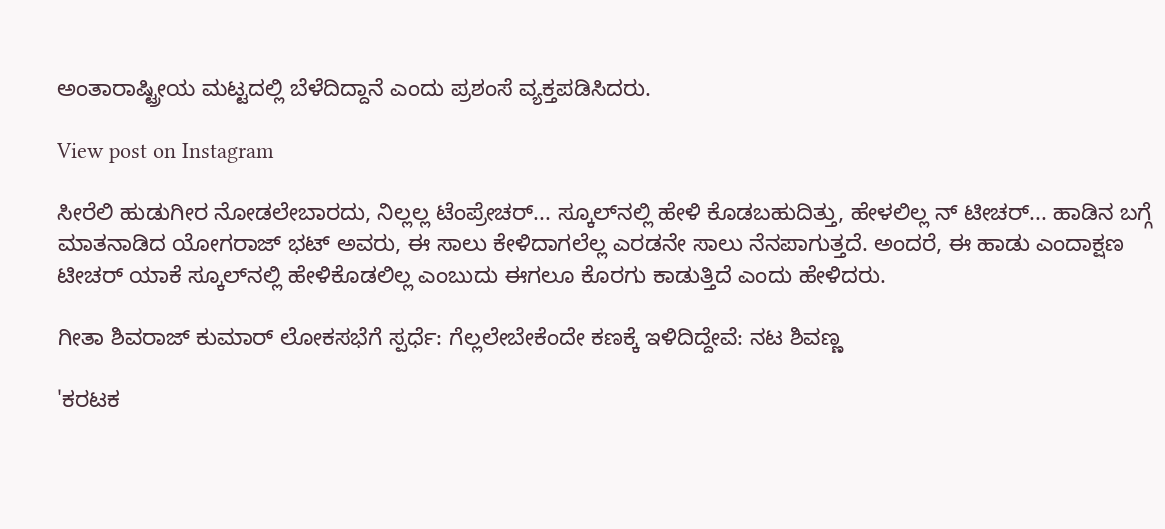ಅಂತಾರಾಷ್ಟ್ರೀಯ ಮಟ್ಟದಲ್ಲಿ ಬೆಳೆದಿದ್ದಾನೆ ಎಂದು ಪ್ರಶಂಸೆ ವ್ಯಕ್ತಪಡಿಸಿದರು.

View post on Instagram

ಸೀರೆಲಿ ಹುಡುಗೀರ ನೋಡಲೇಬಾರದು, ನಿಲ್ಲಲ್ಲ ಟೆಂಪ್ರೇಚರ್... ಸ್ಕೂಲ್‌ನಲ್ಲಿ ಹೇಳಿ ಕೊಡಬಹುದಿತ್ತು, ಹೇಳಲಿಲ್ಲ ನ್ ಟೀಚರ್... ಹಾಡಿನ ಬಗ್ಗೆ ಮಾತನಾಡಿದ ಯೋಗರಾಜ್ ಭಟ್ ಅವರು, ಈ ಸಾಲು ಕೇಳಿದಾಗಲೆಲ್ಲ ಎರಡನೇ ಸಾಲು ನೆನಪಾಗುತ್ತದೆ. ಅಂದರೆ, ಈ ಹಾಡು ಎಂದಾಕ್ಷಣ ಟೀಚರ್ ಯಾಕೆ ಸ್ಕೂಲ್‌ನಲ್ಲಿ ಹೇಳಿಕೊಡಲಿಲ್ಲ ಎಂಬುದು ಈಗಲೂ ಕೊರಗು ಕಾಡುತ್ತಿದೆ ಎಂದು ಹೇಳಿದರು.

ಗೀತಾ ಶಿವರಾಜ್ ಕುಮಾರ್ ಲೋಕಸಭೆಗೆ ಸ್ಪರ್ಧೆ: ಗೆಲ್ಲಲೇಬೇಕೆಂದೇ ಕಣಕ್ಕೆ ಇಳಿದಿದ್ದೇವೆ: ನಟ ಶಿವಣ್ಣ

'ಕರಟಕ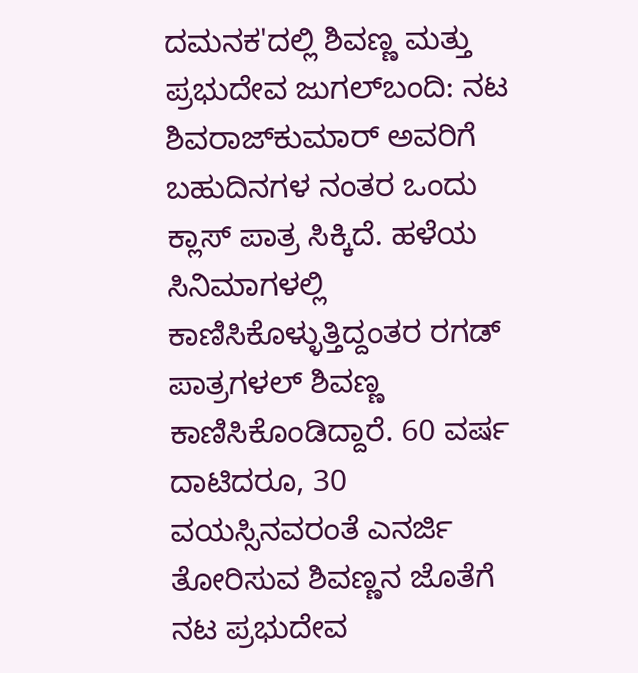ದಮನಕ'ದಲ್ಲಿ ಶಿವಣ್ಣ ಮತ್ತು ಪ್ರಭುದೇವ ಜುಗಲ್‌ಬಂದಿ: ನಟ ಶಿವರಾಜ್‌ಕುಮಾರ್ ಅವರಿಗೆ ಬಹುದಿನಗಳ ನಂತರ ಒಂದು ಕ್ಲಾಸ್ ಪಾತ್ರ ಸಿಕ್ಕಿದೆ. ಹಳೆಯ ಸಿನಿಮಾಗಳಲ್ಲಿ ಕಾಣಿಸಿಕೊಳ್ಳುತ್ತಿದ್ದಂತರ ರಗಡ್ ಪಾತ್ರಗಳಲ್ ಶಿವಣ್ಣ ಕಾಣಿಸಿಕೊಂಡಿದ್ದಾರೆ. 60 ವರ್ಷ ದಾಟಿದರೂ, 30 ವಯಸ್ಸಿನವರಂತೆ ಎನರ್ಜಿ ತೋರಿಸುವ ಶಿವಣ್ಣನ ಜೊತೆಗೆ ನಟ ಪ್ರಭುದೇವ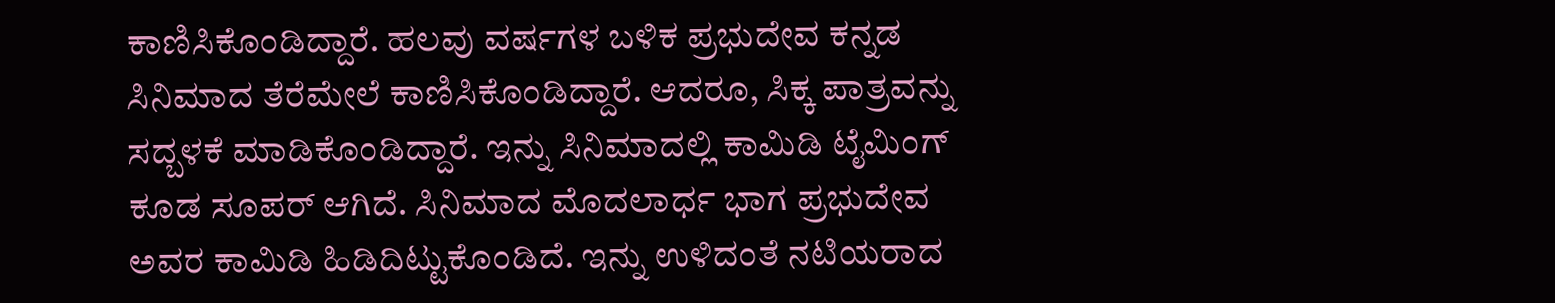ಕಾಣಿಸಿಕೊಂಡಿದ್ದಾರೆ. ಹಲವು ವರ್ಷಗಳ ಬಳಿಕ ಪ್ರಭುದೇವ ಕನ್ನಡ ಸಿನಿಮಾದ ತೆರೆಮೇಲೆ ಕಾಣಿಸಿಕೊಂಡಿದ್ದಾರೆ. ಆದರೂ, ಸಿಕ್ಕ ಪಾತ್ರವನ್ನು ಸದ್ಬಳಕೆ ಮಾಡಿಕೊಂಡಿದ್ದಾರೆ. ಇನ್ನು ಸಿನಿಮಾದಲ್ಲಿ ಕಾಮಿಡಿ ಟೈಮಿಂಗ್ ಕೂಡ ಸೂಪರ್ ಆಗಿದೆ. ಸಿನಿಮಾದ ಮೊದಲಾರ್ಧ ಭಾಗ ಪ್ರಭುದೇವ ಅವರ ಕಾಮಿಡಿ ಹಿಡಿದಿಟ್ಟುಕೊಂಡಿದೆ. ಇನ್ನು ಉಳಿದಂತೆ ನಟಿಯರಾದ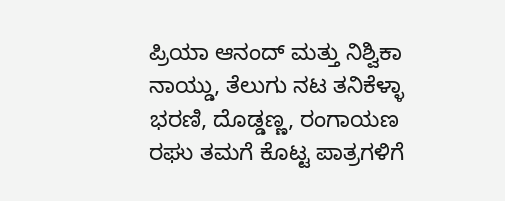ಪ್ರಿಯಾ ಆನಂದ್ ಮತ್ತು ನಿಶ್ವಿಕಾ ನಾಯ್ಡು, ತೆಲುಗು ನಟ ತನಿಕೆಳ್ಳಾ ಭರಣಿ, ದೊಡ್ಡಣ್ಣ, ರಂಗಾಯಣ ರಘು ತಮಗೆ ಕೊಟ್ಟ ಪಾತ್ರಗಳಿಗೆ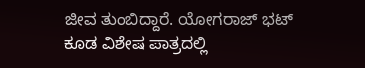ಜೀವ ತುಂಬಿದ್ದಾರೆ. ಯೋಗರಾಜ್ ಭಟ್ ಕೂಡ ವಿಶೇಷ ಪಾತ್ರದಲ್ಲಿ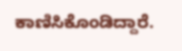ಕಾಣಿಸಿಕೊಂಡಿದ್ದಾರೆ.